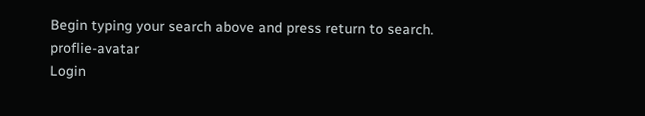Begin typing your search above and press return to search.
proflie-avatar
Login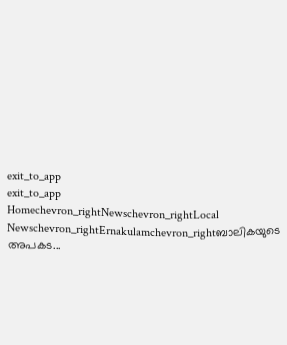exit_to_app
exit_to_app
Homechevron_rightNewschevron_rightLocal Newschevron_rightErnakulamchevron_rightബാലികയുടെ അപകട...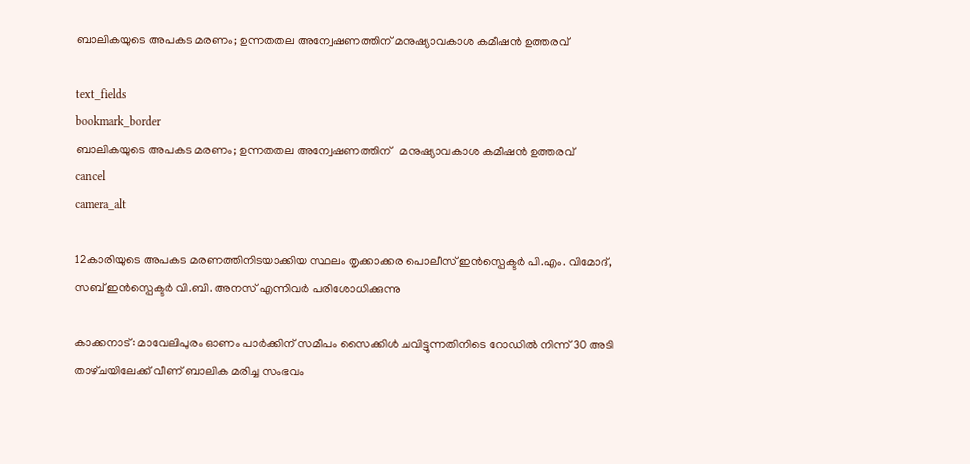ബാലികയുടെ അപകട മരണം; ഉന്നതതല അന്വേഷണത്തിന് മനുഷ്യാവകാശ കമീഷൻ ഉത്തരവ്

text_fields
bookmark_border
ബാലികയുടെ അപകട മരണം; ഉന്നതതല അന്വേഷണത്തിന്   മനുഷ്യാവകാശ കമീഷൻ ഉത്തരവ്
cancel
camera_alt

12കാരിയുടെ അപകട മരണത്തിനിടയാക്കിയ സ്ഥലം തൃക്കാക്കര പൊലീസ് ഇൻസ്പെക്ടർ പി.എം. വിമോദ്, സബ് ഇൻസ്പെക്ടർ വി.ബി. അനസ് എന്നിവർ പരിശോധിക്കുന്നു

കാക്കനാട്: മാവേലിപുരം ഓണം പാർക്കിന് സമീപം സൈക്കിൾ ചവിട്ടുന്നതിനിടെ റോഡിൽ നിന്ന് 30 അടി താഴ്‌ചയിലേക്ക് വീണ് ബാലിക മരിച്ച സംഭവം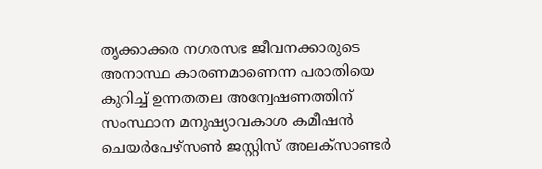തൃക്കാക്കര നഗരസഭ ജീവനക്കാരുടെ അനാസ്ഥ കാരണമാണെന്ന പരാതിയെ കുറിച്ച് ഉന്നതതല അന്വേഷണത്തിന് സംസ്ഥാന മനുഷ്യാവകാശ കമീഷൻ ചെയർപേഴ്‌സൺ ജസ്റ്റിസ് അലക്സാണ്ടർ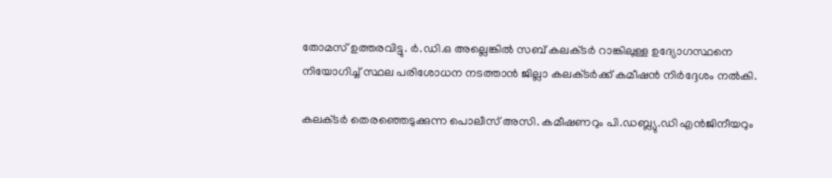തോമസ് ഉത്തരവിട്ടു. ർ.ഡി.ഒ അല്ലെങ്കിൽ സബ് കലക്‌ടർ റാങ്കിലുള്ള ഉദ്യോഗസ്ഥനെ നിയോഗിച്ച് സ്ഥല പരിശോധന നടത്താൻ ജില്ലാ കലക്‌ടർക്ക് കമീഷൻ നിർദ്ദേശം നൽകി.

കലക്‌ടർ തെരഞ്ഞെടുക്കുന്ന പൊലീസ് അസി. കമീഷണറും പി.ഡബ്ല്യു.ഡി എൻജിനീയറും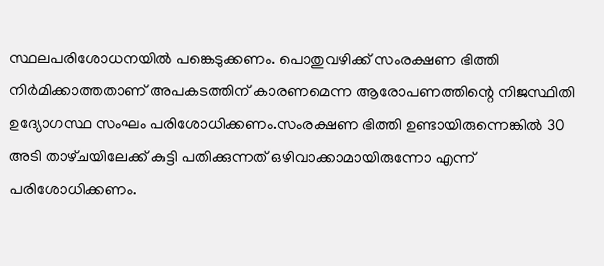സ്ഥലപരിശോധനയിൽ പങ്കെടുക്കണം. പൊതുവഴിക്ക് സംരക്ഷണ ഭിത്തി നിർമിക്കാത്തതാണ് അപകടത്തിന് കാരണമെന്ന ആരോപണത്തിന്റെ നിജസ്ഥിതി ഉദ്യോഗസ്ഥ സംഘം പരിശോധിക്കണം.സംരക്ഷണ ഭിത്തി ഉണ്ടായിരുന്നെങ്കിൽ 30 അടി താഴ്‌ചയിലേക്ക് കുട്ടി പതിക്കുന്നത് ഒഴിവാക്കാമായിരുന്നോ എന്ന് പരിശോധിക്കണം.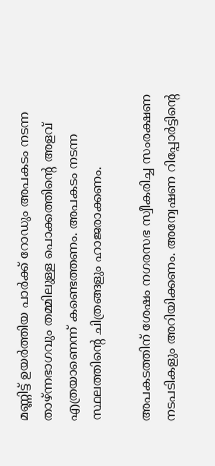മണ്ണിട്ട് ഉയർത്തിയ പാർക്ക് റോഡും അപകടം നടന്ന താഴ്ന്നഭാഗവും തമ്മിലുള്ള പൊക്കത്തിന്റെ അളവ് എത്രയാണെന്ന് കണ്ടെത്തണം. അപകടം നടന്ന സ്ഥലത്തിന്റെ ചിത്രങ്ങളും ഹാജരാക്കണം.

അപകടത്തിന് ശേഷം നഗരസഭ സ്വീകരിച്ച സംരക്ഷണ നടപടികളും അറിയിക്കണം. അന്വേഷണ റിപ്പോർട്ടിന്റെ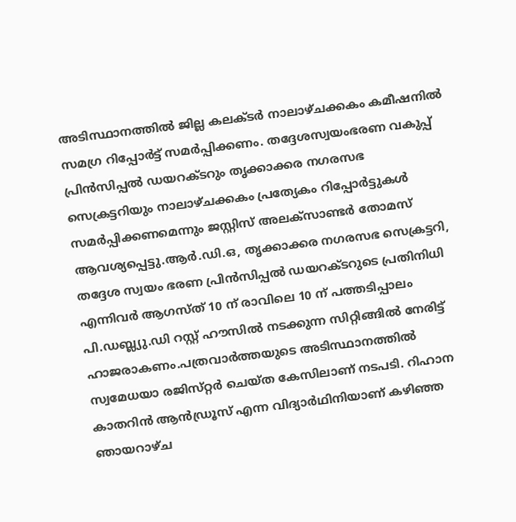അടിസ്ഥാനത്തിൽ ജില്ല കലക്ട‌ർ നാലാഴ്ചക്കകം കമീഷനിൽ സമഗ്ര റിപ്പോർട്ട് സമർപ്പിക്കണം. തദ്ദേശസ്വയംഭരണ വകുപ്പ് പ്രിൻസിപ്പൽ ഡയറക്‌ടറും തൃക്കാക്കര നഗരസഭ സെക്രട്ടറിയും നാലാഴ്ചക്കകം പ്രത്യേകം റിപ്പോർട്ടുകൾ സമർപ്പിക്കണമെന്നും ജസ്റ്റിസ് അലക്സാണ്ടർ തോമസ് ആവശ്യപ്പെട്ടു.ആർ.ഡി.ഒ, തൃക്കാക്കര നഗരസഭ സെക്രട്ടറി, തദ്ദേശ സ്വയം ഭരണ പ്രിൻസിപ്പൽ ഡയറക്‌ടറുടെ പ്രതിനിധി എന്നിവർ ആഗസ്ത് 10 ന് രാവിലെ 10 ന് പത്തടിപ്പാലം പി.ഡബ്ല്യു.ഡി റസ്റ്റ് ഹൗസിൽ നടക്കുന്ന സിറ്റിങ്ങിൽ നേരിട്ട് ഹാജരാകണം.പത്രവാർത്തയുടെ അടിസ്ഥാനത്തിൽ സ്വമേധയാ രജിസ്‌റ്റർ ചെയ്‌ത കേസിലാണ് നടപടി. റിഹാന കാതറിൻ ആൻഡ്രൂസ് എന്ന വിദ്യാർഥിനിയാണ് കഴിഞ്ഞ ഞായറാഴ്ച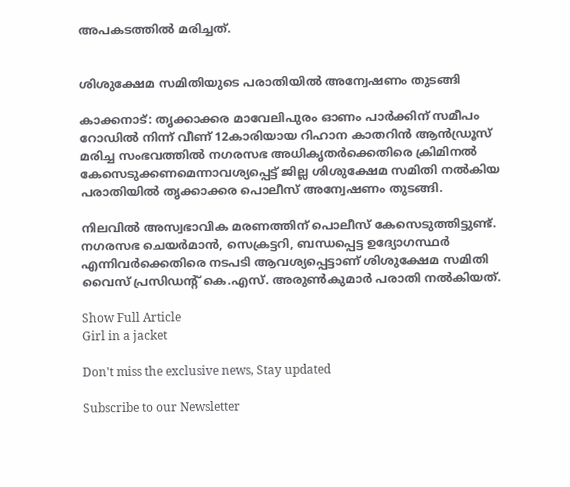അപകടത്തിൽ മരിച്ചത്.


ശിശുക്ഷേമ സമിതിയുടെ പരാതിയിൽ അന്വേഷണം തുടങ്ങി

കാക്കനാട്: തൃക്കാക്കര മാവേലിപുരം ഓണം പാർക്കിന് സമീപം റോഡിൽ നിന്ന് വീണ് 12കാരിയായ റിഹാന കാതറിൻ ആൻഡ്രൂസ് മരിച്ച സംഭവത്തിൽ നഗരസഭ അധികൃതർക്കെതിരെ ക്രിമിനൽ കേസെടുക്കണമെന്നാവശ്യപ്പെട്ട് ജില്ല ശിശുക്ഷേമ സമിതി നൽകിയ പരാതിയിൽ തൃക്കാക്കര പൊലീസ് അന്വേഷണം തുടങ്ങി.

നിലവിൽ അസ്വഭാവിക മരണത്തിന് പൊലീസ് കേസെടുത്തിട്ടുണ്ട്. നഗരസഭ ചെയർമാൻ, സെക്രട്ടറി, ബന്ധപ്പെട്ട ഉദ്യോഗസ്ഥർ എന്നിവർക്കെതിരെ നടപടി ആവശ്യപ്പെട്ടാണ് ശിശുക്ഷേമ സമിതി വൈസ് പ്രസിഡന്റ് കെ.എസ്. അരുൺകുമാർ പരാതി നൽകിയത്.

Show Full Article
Girl in a jacket

Don't miss the exclusive news, Stay updated

Subscribe to our Newsletter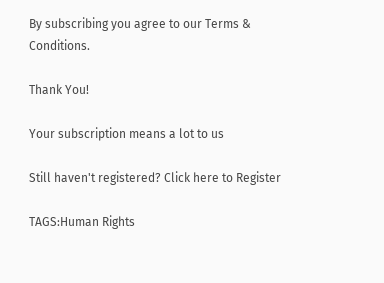By subscribing you agree to our Terms & Conditions.

Thank You!

Your subscription means a lot to us

Still haven't registered? Click here to Register

TAGS:Human Rights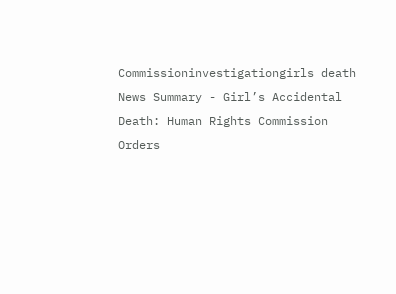Commissioninvestigationgirls death
News Summary - Girl’s Accidental Death: Human Rights Commission Orders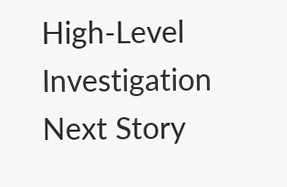High-Level Investigation
Next Story